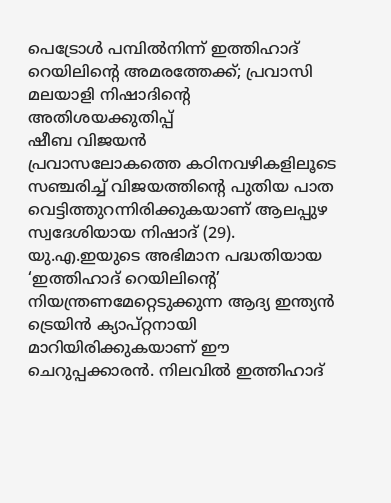പെട്രോൾ പമ്പിൽനിന്ന് ഇത്തിഹാദ് റെയിലിന്റെ അമരത്തേക്ക്; പ്രവാസി മലയാളി നിഷാദിന്റെ അതിശയക്കുതിപ്പ്
ഷീബ വിജയൻ
പ്രവാസലോകത്തെ കഠിനവഴികളിലൂടെ സഞ്ചരിച്ച് വിജയത്തിന്റെ പുതിയ പാത വെട്ടിത്തുറന്നിരിക്കുകയാണ് ആലപ്പുഴ സ്വദേശിയായ നിഷാദ് (29). യു.എ.ഇയുടെ അഭിമാന പദ്ധതിയായ ‘ഇത്തിഹാദ് റെയിലിന്റെ’ നിയന്ത്രണമേറ്റെടുക്കുന്ന ആദ്യ ഇന്ത്യൻ ട്രെയിൻ ക്യാപ്റ്റനായി മാറിയിരിക്കുകയാണ് ഈ ചെറുപ്പക്കാരൻ. നിലവിൽ ഇത്തിഹാദ്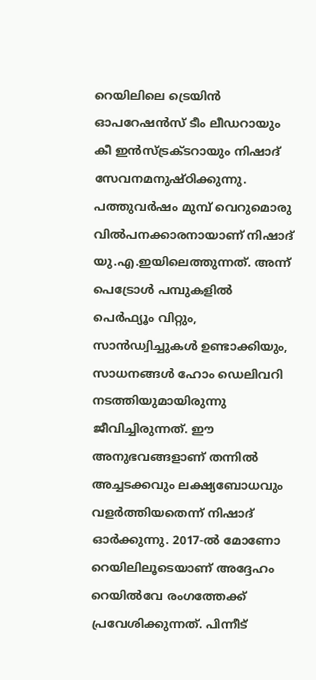റെയിലിലെ ട്രെയിൻ ഓപറേഷൻസ് ടീം ലീഡറായും കീ ഇൻസ്ട്രക്ടറായും നിഷാദ് സേവനമനുഷ്ഠിക്കുന്നു.
പത്തുവർഷം മുമ്പ് വെറുമൊരു വിൽപനക്കാരനായാണ് നിഷാദ് യു.എ.ഇയിലെത്തുന്നത്. അന്ന് പെട്രോൾ പമ്പുകളിൽ പെർഫ്യൂം വിറ്റും, സാൻഡ്വിച്ചുകൾ ഉണ്ടാക്കിയും, സാധനങ്ങൾ ഹോം ഡെലിവറി നടത്തിയുമായിരുന്നു ജീവിച്ചിരുന്നത്. ഈ അനുഭവങ്ങളാണ് തന്നിൽ അച്ചടക്കവും ലക്ഷ്യബോധവും വളർത്തിയതെന്ന് നിഷാദ് ഓർക്കുന്നു. 2017-ൽ മോണോ റെയിലിലൂടെയാണ് അദ്ദേഹം റെയിൽവേ രംഗത്തേക്ക് പ്രവേശിക്കുന്നത്. പിന്നീട്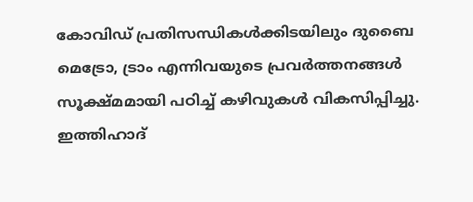കോവിഡ് പ്രതിസന്ധികൾക്കിടയിലും ദുബൈ മെട്രോ, ട്രാം എന്നിവയുടെ പ്രവർത്തനങ്ങൾ സൂക്ഷ്മമായി പഠിച്ച് കഴിവുകൾ വികസിപ്പിച്ചു. ഇത്തിഹാദ്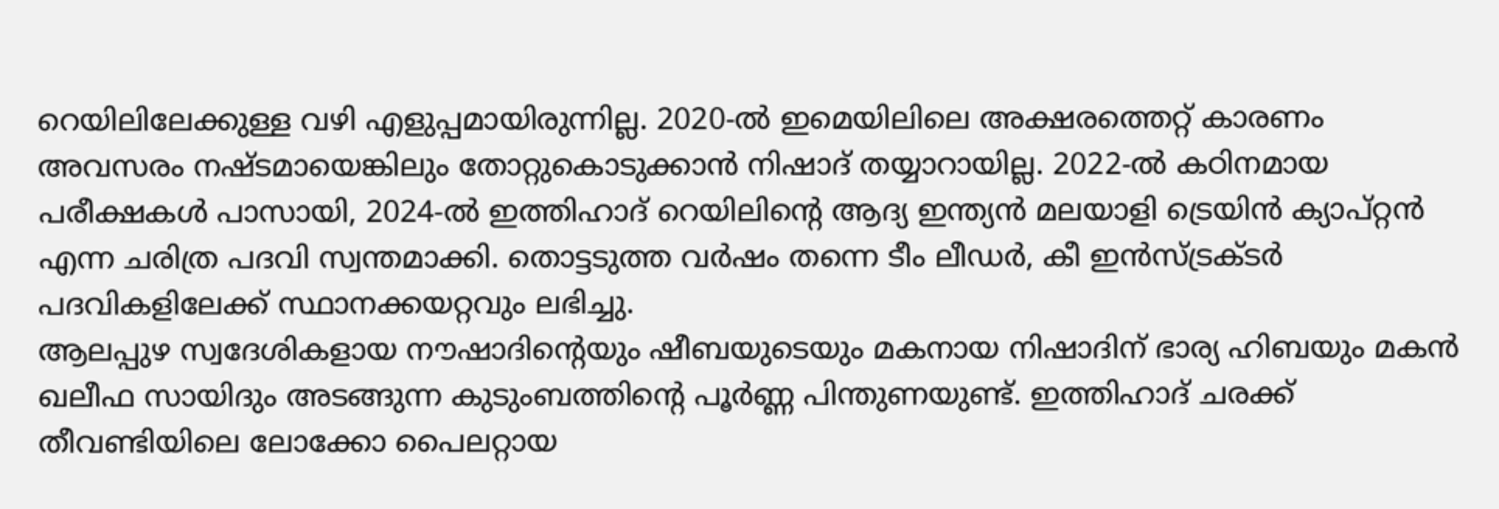റെയിലിലേക്കുള്ള വഴി എളുപ്പമായിരുന്നില്ല. 2020-ൽ ഇമെയിലിലെ അക്ഷരത്തെറ്റ് കാരണം അവസരം നഷ്ടമായെങ്കിലും തോറ്റുകൊടുക്കാൻ നിഷാദ് തയ്യാറായില്ല. 2022-ൽ കഠിനമായ പരീക്ഷകൾ പാസായി, 2024-ൽ ഇത്തിഹാദ് റെയിലിന്റെ ആദ്യ ഇന്ത്യൻ മലയാളി ട്രെയിൻ ക്യാപ്റ്റൻ എന്ന ചരിത്ര പദവി സ്വന്തമാക്കി. തൊട്ടടുത്ത വർഷം തന്നെ ടീം ലീഡർ, കീ ഇൻസ്ട്രക്ടർ പദവികളിലേക്ക് സ്ഥാനക്കയറ്റവും ലഭിച്ചു.
ആലപ്പുഴ സ്വദേശികളായ നൗഷാദിന്റെയും ഷീബയുടെയും മകനായ നിഷാദിന് ഭാര്യ ഹിബയും മകൻ ഖലീഫ സായിദും അടങ്ങുന്ന കുടുംബത്തിന്റെ പൂർണ്ണ പിന്തുണയുണ്ട്. ഇത്തിഹാദ് ചരക്ക് തീവണ്ടിയിലെ ലോക്കോ പൈലറ്റായ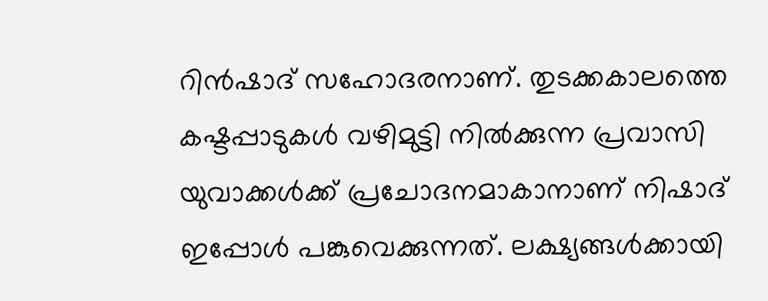റിൻഷാദ് സഹോദരനാണ്. തുടക്കകാലത്തെ കഷ്ടപ്പാടുകൾ വഴിമുട്ടി നിൽക്കുന്ന പ്രവാസി യുവാക്കൾക്ക് പ്രചോദനമാകാനാണ് നിഷാദ് ഇപ്പോൾ പങ്കുവെക്കുന്നത്. ലക്ഷ്യങ്ങൾക്കായി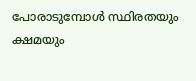പോരാടുമ്പോൾ സ്ഥിരതയും ക്ഷമയും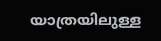യാത്രയിലുള്ള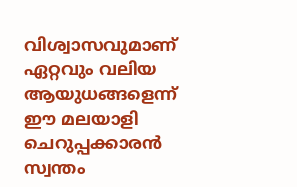വിശ്വാസവുമാണ് ഏറ്റവും വലിയ ആയുധങ്ങളെന്ന് ഈ മലയാളി ചെറുപ്പക്കാരൻ സ്വന്തം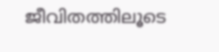ജീവിതത്തിലൂടെ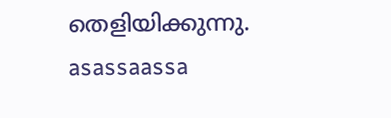തെളിയിക്കുന്നു.
asassaassa